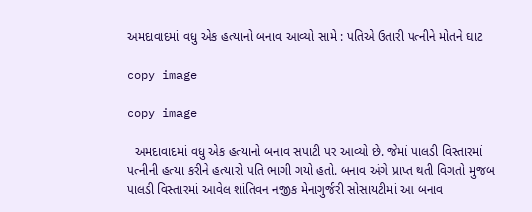અમદાવાદમાં વધુ એક હત્યાનો બનાવ આવ્યો સામે : પતિએ ઉતારી પત્નીને મોતને ઘાટ

copy image

copy image

  અમદાવાદમાં વધુ એક હત્યાનો બનાવ સપાટી પર આવ્યો છે. જેમાં પાલડી વિસ્તારમાં પત્નીની હત્યા કરીને હત્યારો પતિ ભાગી ગયો હતો. બનાવ અંગે પ્રાપ્ત થતી વિગતો મુજબ પાલડી વિસ્તારમાં આવેલ શાંતિવન નજીક મેનાગુર્જરી સોસાયટીમાં આ બનાવ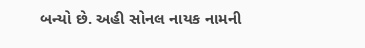બન્યો છે. અહી સોનલ નાયક નામની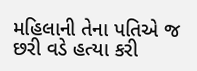મહિલાની તેના પતિએ જ છરી વડે હત્યા કરી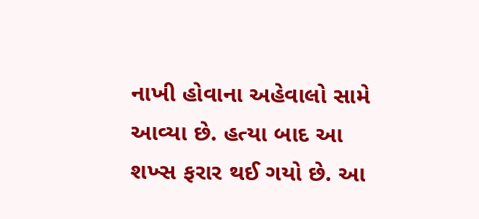નાખી હોવાના અહેવાલો સામે આવ્યા છે. હત્યા બાદ આ શખ્સ ફરાર થઈ ગયો છે. આ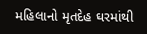મહિલાનો મૃતદેહ ઘરમાંથી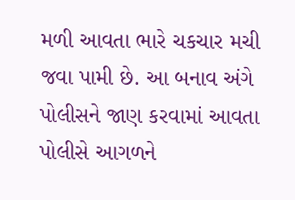મળી આવતા ભારે ચકચાર મચી જવા પામી છે. આ બનાવ અંગે પોલીસને જાણ કરવામાં આવતા પોલીસે આગળને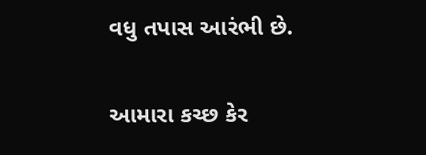વધુ તપાસ આરંભી છે.

આમારા કચ્છ કેર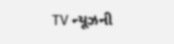TV ન્યૂઝની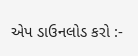એપ ડાઉનલોડ કરો :-